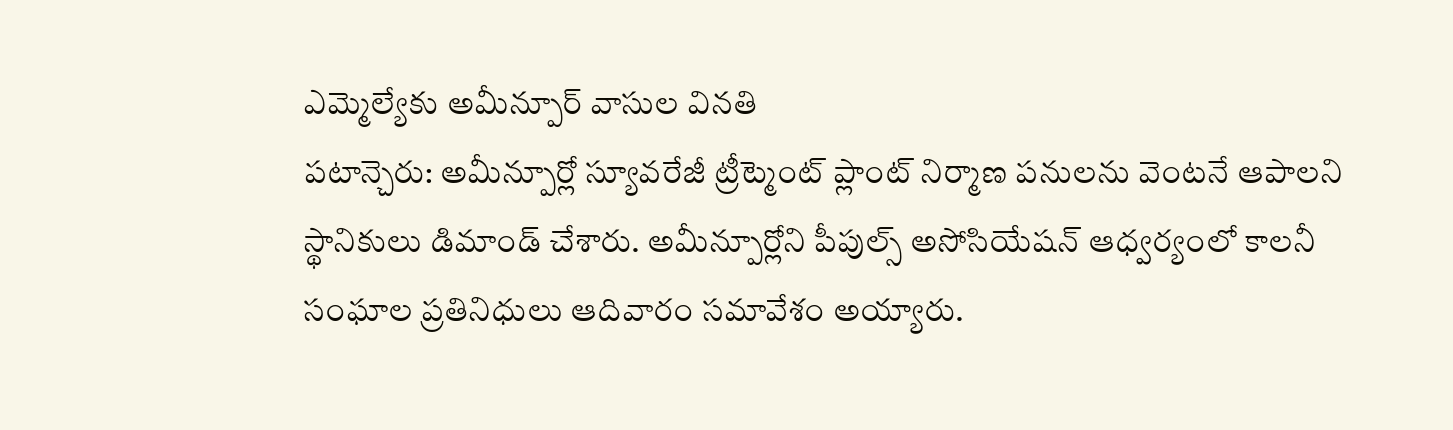ఎమ్మెల్యేకు అమీన్పూర్ వాసుల వినతి
పటాన్చెరు: అమీన్పూర్లో స్యూవరేజీ ట్రీట్మెంట్ ప్లాంట్ నిర్మాణ పనులను వెంటనే ఆపాలని స్థానికులు డిమాండ్ చేశారు. అమీన్పూర్లోని పీపుల్స్ అసోసియేషన్ ఆధ్వర్యంలో కాలనీ సంఘాల ప్రతినిధులు ఆదివారం సమావేశం అయ్యారు.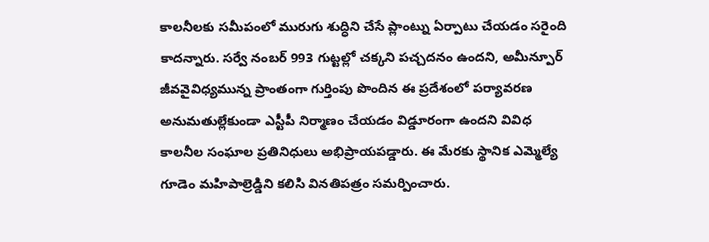కాలనీలకు సమీపంలో మురుగు శుద్ధిని చేసే ప్లాంట్ను ఏర్పాటు చేయడం సరైంది కాదన్నారు. సర్వే నంబర్ 993 గుట్టల్లో చక్కని పచ్చదనం ఉందని, అమీన్పూర్ జీవవైవిధ్యమున్న ప్రాంతంగా గుర్తింపు పొందిన ఈ ప్రదేశంలో పర్యావరణ అనుమతుల్లేకుండా ఎస్టీపీ నిర్మాణం చేయడం విడ్డూరంగా ఉందని వివిధ కాలనీల సంఘాల ప్రతినిధులు అభిప్రాయపడ్డారు. ఈ మేరకు స్థానిక ఎమ్మెల్యే గూడెం మహిపాల్రెడ్డిని కలిసి వినతిపత్రం సమర్పించారు.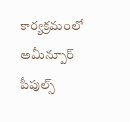కార్యక్రమంలో అమీన్పూర్ పీపుల్స్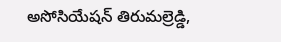అసోసియేషన్ తిరుమల్రెడ్డి,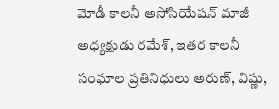మోడీ కాలనీ అసోసియేషన్ మాజీ అధ్యక్షుడు రమేశ్, ఇతర కాలనీ సంఘాల ప్రతినిధులు అరుణ్, విష్ణు,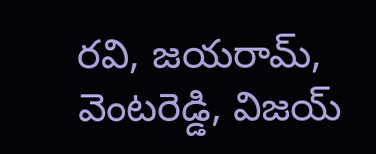రవి, జయరామ్, వెంటరెడ్డి, విజయ్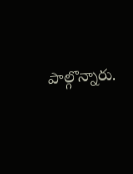పాల్గొన్నారు.